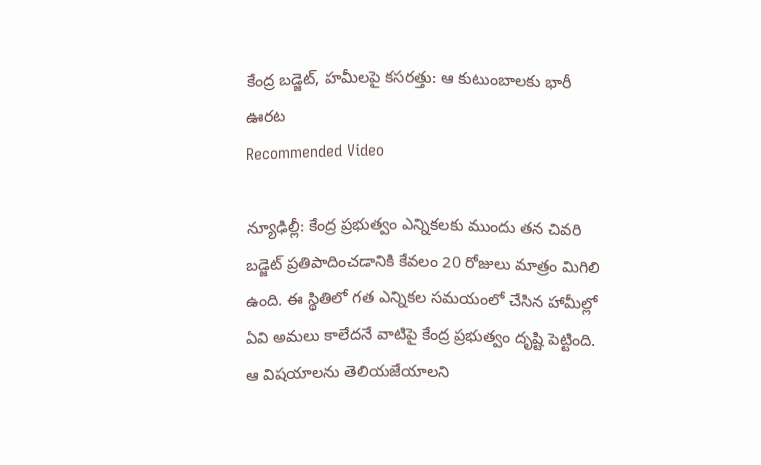కేంద్ర బడ్జెట్, హమీలపై కసరత్తు: ఆ కుటుంబాలకు భారీ ఊరట
Recommended Video

న్యూఢిల్లీ: కేంద్ర ప్రభుత్వం ఎన్నికలకు ముందు తన చివరి బడ్జెట్ ప్రతిపాదించడానికి కేవలం 20 రోజులు మాత్రం మిగిలి ఉంది. ఈ స్థితిలో గత ఎన్నికల సమయంలో చేసిన హామీల్లో ఏవి అమలు కాలేదనే వాటిపై కేంద్ర ప్రభుత్వం దృష్టి పెట్టింది. ఆ విషయాలను తెలియజేయాలని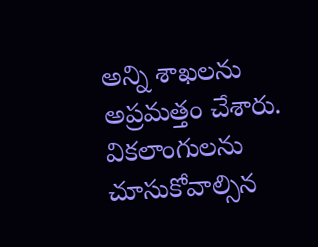అన్ని శాఖలను అప్రమత్తం చేశారు.
వికలాంగులను చూసుకోవాల్సిన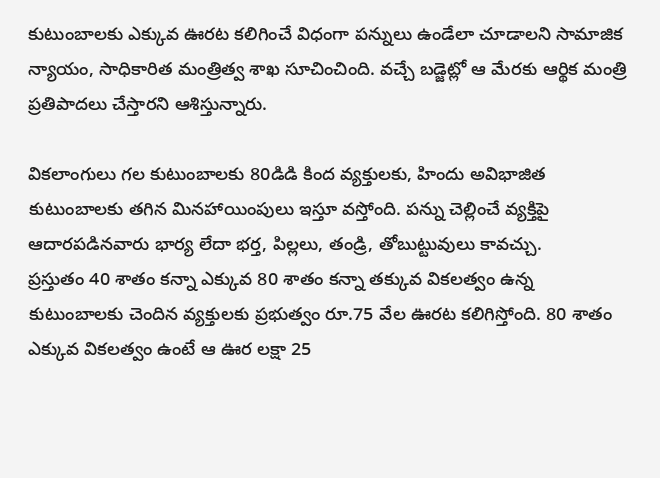కుటుంబాలకు ఎక్కువ ఊరట కలిగించే విధంగా పన్నులు ఉండేలా చూడాలని సామాజిక న్యాయం, సాధికారిత మంత్రిత్వ శాఖ సూచించింది. వచ్చే బడ్జెట్లో ఆ మేరకు ఆర్థిక మంత్రి ప్రతిపాదలు చేస్తారని ఆశిస్తున్నారు.

వికలాంగులు గల కుటుంబాలకు 80డిడి కింద వ్యక్తులకు, హిందు అవిభాజిత కుటుంబాలకు తగిన మినహాయింపులు ఇస్తూ వస్తోంది. పన్ను చెల్లించే వ్యక్తిపై ఆదారపడినవారు భార్య లేదా భర్త, పిల్లలు, తండ్రి, తోబుట్టువులు కావచ్చు.
ప్రస్తుతం 40 శాతం కన్నా ఎక్కువ 80 శాతం కన్నా తక్కువ వికలత్వం ఉన్న కుటుంబాలకు చెందిన వ్యక్తులకు ప్రభుత్వం రూ.75 వేల ఊరట కలిగిస్తోంది. 80 శాతం ఎక్కువ వికలత్వం ఉంటే ఆ ఊర లక్షా 25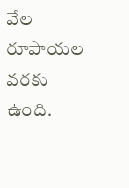వేల రూపాయల వరకు ఉంది.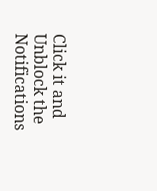Click it and Unblock the Notifications